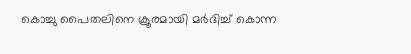കൊച്ചു പൈതലിനെ ക്രൂരമായി മർദിച്ച് കൊന്ന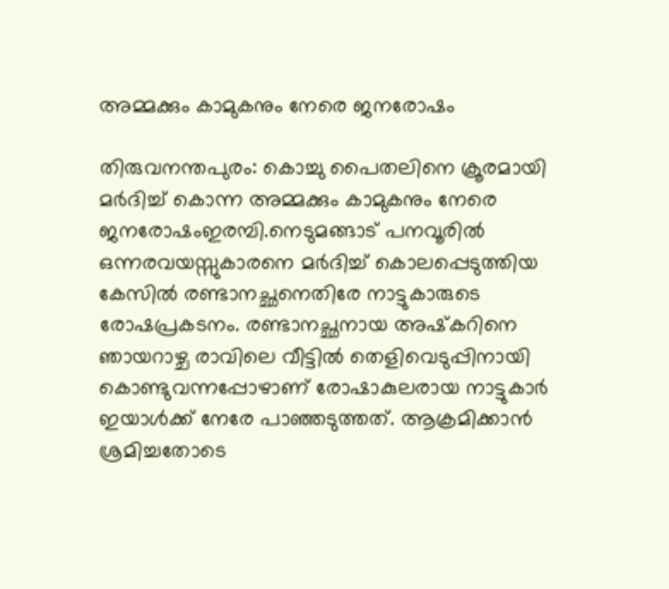അമ്മക്കും കാമുകനും നേരെ ജനരോഷം

തിരുവനന്തപുരം: കൊച്ചു പൈതലിനെ ക്രൂരമായി മർദിച്ച് കൊന്ന അമ്മക്കും കാമുകനും നേരെ ജനരോഷംഇരമ്പി.നെടുമങ്ങാട് പനവൂരിൽ ഒന്നരവയസ്സുകാരനെ മർദിച്ച് കൊലപ്പെടുത്തിയ കേസിൽ രണ്ടാനച്ഛനെതിരേ നാട്ടുകാരുടെ രോഷപ്രകടനം. രണ്ടാനച്ഛനായ അഷ്‌കറിനെ ഞായറാഴ്ച രാവിലെ വീട്ടിൽ തെളിവെടുപ്പിനായി കൊണ്ടുവന്നപ്പോഴാണ് രോഷാകുലരായ നാട്ടുകാർ ഇയാൾക്ക് നേരേ പാഞ്ഞടുത്തത്. ആക്രമിക്കാൻ ശ്രമിച്ചതോടെ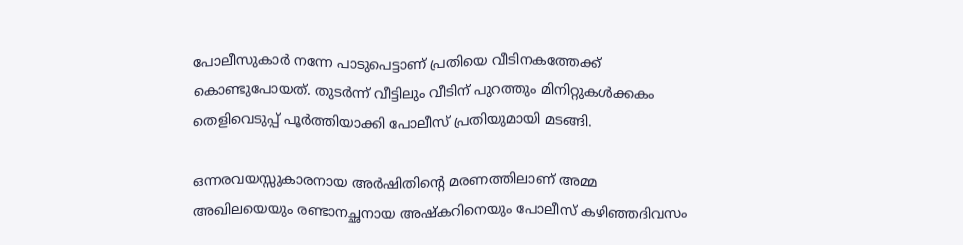പോലീസുകാർ നന്നേ പാടുപെട്ടാണ് പ്രതിയെ വീടിനകത്തേക്ക് കൊണ്ടുപോയത്. തുടർന്ന് വീട്ടിലും വീടിന് പുറത്തും മിനിറ്റുകൾക്കകം തെളിവെടുപ്പ് പൂർത്തിയാക്കി പോലീസ് പ്രതിയുമായി മടങ്ങി.

ഒന്നരവയസ്സുകാരനായ അർഷിതിന്റെ മരണത്തിലാണ് അമ്മ അഖിലയെയും രണ്ടാനച്ഛനായ അഷ്‌കറിനെയും പോലീസ് കഴിഞ്ഞദിവസം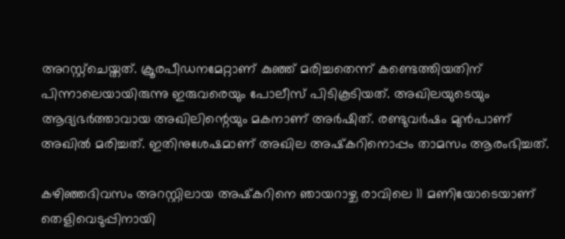അറസ്റ്റ്‌ചെയ്തത്. ക്രൂരപീഡനമേറ്റാണ് കുഞ്ഞ് മരിച്ചതെന്ന് കണ്ടെത്തിയതിന് പിന്നാലെയായിരുന്നു ഇരുവരെയും പോലീസ് പിടികൂടിയത്. അഖിലയുടെയും ആദ്യഭർത്താവായ അഖിലിന്റെയും മകനാണ് അർഷിത്. രണ്ടുവർഷം മുൻപാണ് അഖിൽ മരിച്ചത്. ഇതിനുശേഷമാണ് അഖില അഷ്‌കറിനൊപ്പം താമസം ആരംഭിച്ചത്.

കഴിഞ്ഞദിവസം അറസ്റ്റിലായ അഷ്‌കറിനെ ഞായറാഴ്ച രാവിലെ 11 മണിയോടെയാണ് തെളിവെടുപ്പിനായി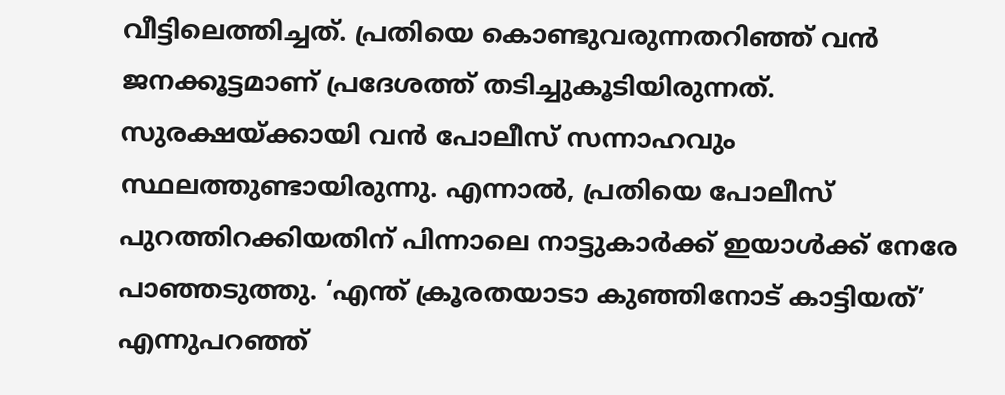വീട്ടിലെത്തിച്ചത്. പ്രതിയെ കൊണ്ടുവരുന്നതറിഞ്ഞ് വൻ ജനക്കൂട്ടമാണ് പ്രദേശത്ത് തടിച്ചുകൂടിയിരുന്നത്. സുരക്ഷയ്ക്കായി വൻ പോലീസ് സന്നാഹവും സ്ഥലത്തുണ്ടായിരുന്നു. എന്നാൽ, പ്രതിയെ പോലീസ് പുറത്തിറക്കിയതിന് പിന്നാലെ നാട്ടുകാർക്ക് ഇയാൾക്ക് നേരേ പാഞ്ഞടുത്തു. ‘എന്ത് ക്രൂരതയാടാ കുഞ്ഞിനോട് കാട്ടിയത്’ എന്നുപറഞ്ഞ്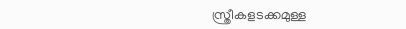സ്ത്രീകളടക്കമുള്ള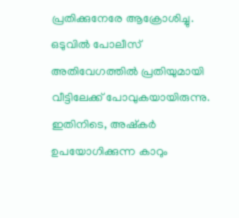പ്രതിക്കുനേരേ ആക്രോശിച്ചു. ഒടുവിൽ പോലീസ് അതിവേഗത്തിൽ പ്രതിയുമായി വീട്ടിലേക്ക് പോവുകയായിരുന്നു. ഇതിനിടെ, അഷ്‌കർ ഉപയോഗിക്കുന്ന കാറും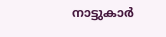നാട്ടുകാർ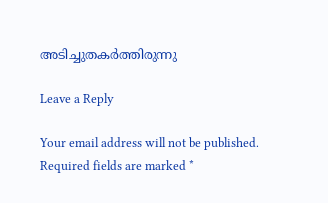അടിച്ചുതകർത്തിരുന്നു

Leave a Reply

Your email address will not be published. Required fields are marked *